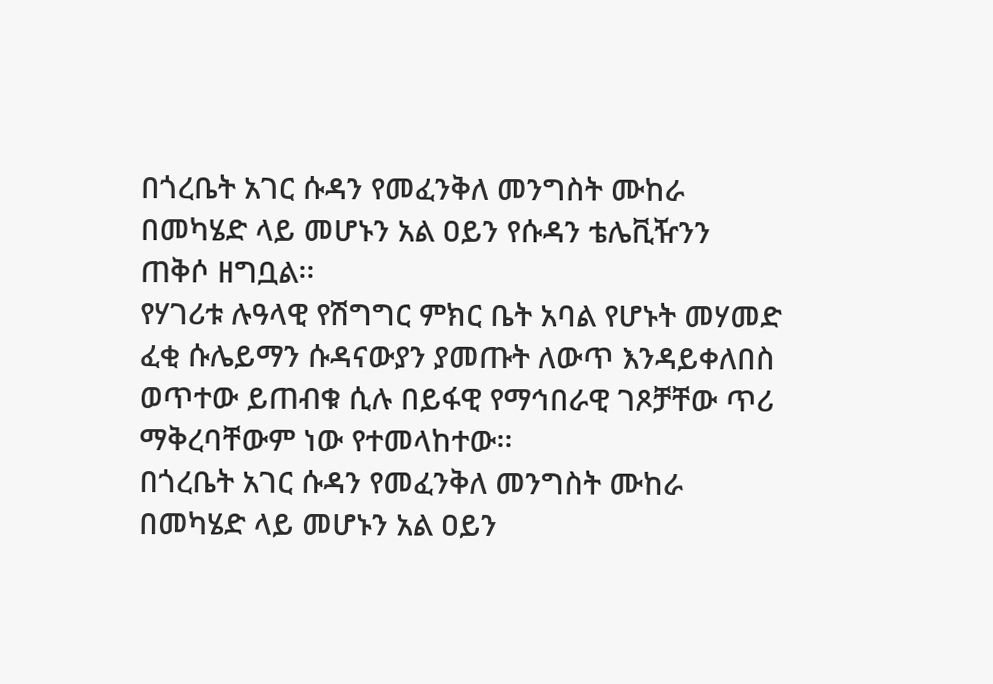በጎረቤት አገር ሱዳን የመፈንቅለ መንግስት ሙከራ በመካሄድ ላይ መሆኑን አል ዐይን የሱዳን ቴሌቪዥንን ጠቅሶ ዘግቧል፡፡
የሃገሪቱ ሉዓላዊ የሽግግር ምክር ቤት አባል የሆኑት መሃመድ ፈቂ ሱሌይማን ሱዳናውያን ያመጡት ለውጥ እንዳይቀለበስ ወጥተው ይጠብቁ ሲሉ በይፋዊ የማኅበራዊ ገጾቻቸው ጥሪ ማቅረባቸውም ነው የተመላከተው፡፡
በጎረቤት አገር ሱዳን የመፈንቅለ መንግስት ሙከራ በመካሄድ ላይ መሆኑን አል ዐይን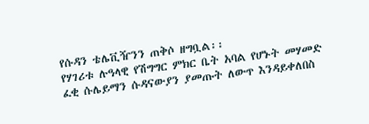የሱዳን ቴሌቪዥንን ጠቅሶ ዘግቧል፡፡
የሃገሪቱ ሉዓላዊ የሽግግር ምክር ቤት አባል የሆኑት መሃመድ ፈቂ ሱሌይማን ሱዳናውያን ያመጡት ለውጥ እንዳይቀለበስ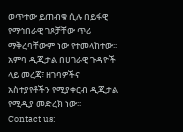ወጥተው ይጠብቁ ሲሉ በይፋዊ የማኅበራዊ ገጾቻቸው ጥሪ ማቅረባቸውም ነው የተመላከተው፡፡
አምባ ዲጂታል በሀገራዊ ጉዳዮች ላይ መረጃ፣ ዘገባዎችና አስተያየቶችን የሚያቀርብ ዲጂታል የሚዲያ መድረክ ነው፡፡
Contact us: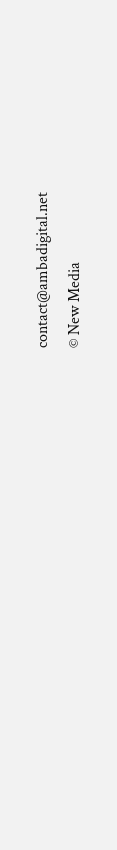contact@ambadigital.net
© New Media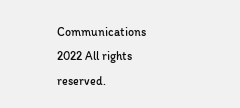Communications 2022 All rights reserved.